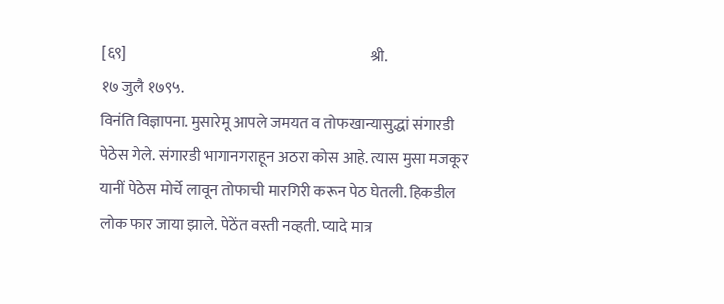[६९]                                                                                श्री.                                                                       १७ जुलै १७९५.
विनंति विज्ञापना. मुसारेमू आपले जमयत व तोफखान्यासुद्धां संगारडी पेठेस गेले. संगारडी भागानगराहून अठरा कोस आहे. त्यास मुसा मजकूर यानीं पेठेस मोर्चे लावून तोफाची मारगिरी करून पेठ घेतली. हिकडील लोक फार जाया झाले. पेठेंत वस्ती नव्हती. प्यादे मात्र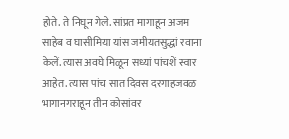होते. ते निघून गेले. सांप्रत मागाहून अजम साहेब व घासीमिया यांस जमीयतसुद्धां रवाना केलें. त्यास अवघे मिळून सध्यां पांचशें स्वार आहेत. त्यास पांच सात दिवस दरगाहजवळ भागानगराहून तीन कोसांवर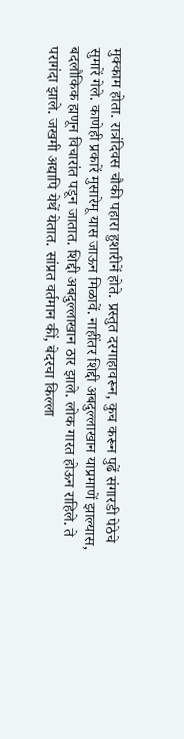मुक्काम होता. रात्रंदिवस चौकी पहारा हुशारीनें होते. प्रस्तुत दरगाहावरून, कुच करून पुढें संगारडी पेठेचे सुमारें गेले. काणेही प्रकारें मुसारेमू यास जाऊन मिळावें. नाहींतर शिद्दी अबदुल्लाखान याप्रमाणें झाल्यास, बदलौकिक ह्मणून विचारांत पडून जातात. शिद्दी अबदुल्लाखान ठार झाले. लोक गारत होऊन राहिले. ते परागंदा झाले. जखमी अद्यापि येथें येतात. सांप्रत वर्तमान कीं, बेदरचा किल्ला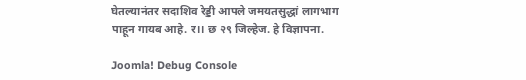घेतल्यानंतर सदाशिव रेड्डी आपले जमयतसुद्धां लागभाग पाहून गायब आहे. र।। छ २९ जिल्हेज. हे विज्ञापना.

Joomla! Debug Console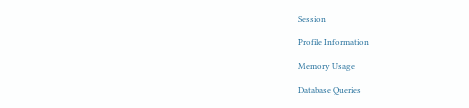Session

Profile Information

Memory Usage

Database Queries